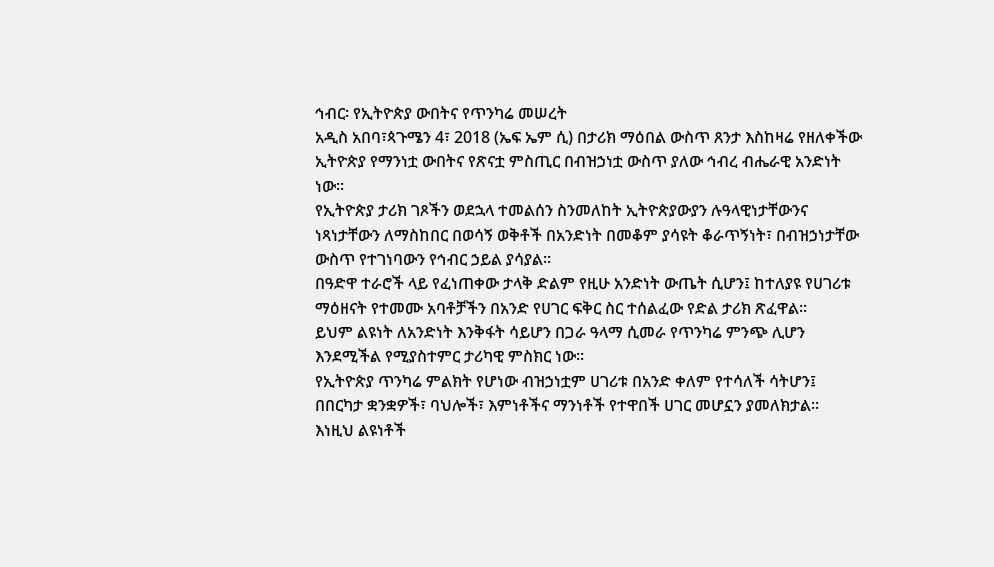ኅብር፡ የኢትዮጵያ ውበትና የጥንካሬ መሠረት
አዲስ አበባ፣ጳጉሜን 4፣ 2018 (ኤፍ ኤም ሲ) በታሪክ ማዕበል ውስጥ ጸንታ እስከዛሬ የዘለቀችው ኢትዮጵያ የማንነቷ ውበትና የጽናቷ ምስጢር በብዝኃነቷ ውስጥ ያለው ኅብረ ብሔራዊ አንድነት ነው።
የኢትዮጵያ ታሪክ ገጾችን ወደኋላ ተመልሰን ስንመለከት ኢትዮጵያውያን ሉዓላዊነታቸውንና ነጻነታቸውን ለማስከበር በወሳኝ ወቅቶች በአንድነት በመቆም ያሳዩት ቆራጥኝነት፣ በብዝኃነታቸው ውስጥ የተገነባውን የኅብር ኃይል ያሳያል።
በዓድዋ ተራሮች ላይ የፈነጠቀው ታላቅ ድልም የዚሁ አንድነት ውጤት ሲሆን፤ ከተለያዩ የሀገሪቱ ማዕዘናት የተመሙ አባቶቻችን በአንድ የሀገር ፍቅር ስር ተሰልፈው የድል ታሪክ ጽፈዋል።
ይህም ልዩነት ለአንድነት እንቅፋት ሳይሆን በጋራ ዓላማ ሲመራ የጥንካሬ ምንጭ ሊሆን እንደሚችል የሚያስተምር ታሪካዊ ምስክር ነው።
የኢትዮጵያ ጥንካሬ ምልክት የሆነው ብዝኃነቷም ሀገሪቱ በአንድ ቀለም የተሳለች ሳትሆን፤ በበርካታ ቋንቋዎች፣ ባህሎች፣ እምነቶችና ማንነቶች የተዋበች ሀገር መሆኗን ያመለክታል።
እነዚህ ልዩነቶች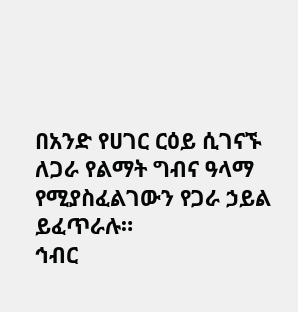በአንድ የሀገር ርዕይ ሲገናኙ ለጋራ የልማት ግብና ዓላማ የሚያስፈልገውን የጋራ ኃይል ይፈጥራሉ።
ኅብር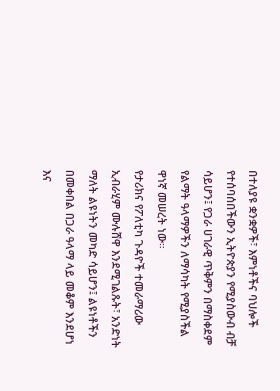በተለያዩ ቋንቋዎች፣ እምነቶችና ባህሎች የተሰባሰበችውን ኢትዮጵያን የሚያስውብ ብቻ ሳይሆን፤ የጋራ ሀገራዊ ጥቅምን በማስቀደም የልማት ዓላማዎችን ለማሳካት የሚያስችል ዋነኛ መሠረት ነው።
የታሪክና የፖለቲካ ጉዳዮች ተመራማሪው ኢብራሂም ሙሉሸዋ እንደሚገልጹት፣ አንድነት ማለት ልዩነትን መካድ ሳይሆን፤ ልዩነቶችን በመቀበል በጋራ ዓላማ ላይ መቆም እንደሆነ እና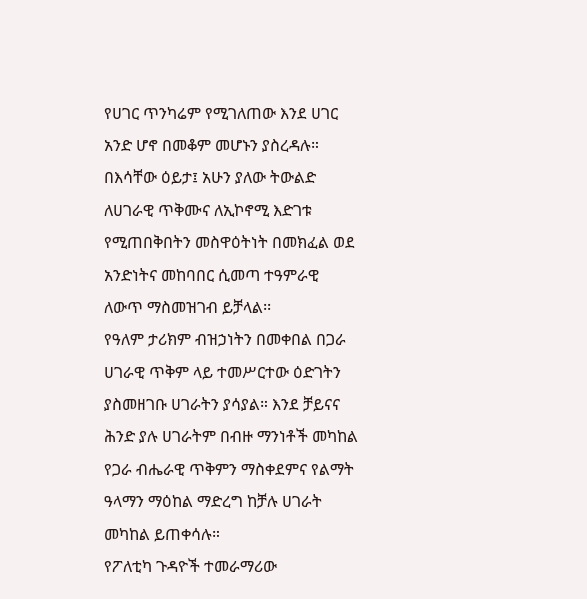የሀገር ጥንካሬም የሚገለጠው እንደ ሀገር አንድ ሆኖ በመቆም መሆኑን ያስረዳሉ።
በእሳቸው ዕይታ፤ አሁን ያለው ትውልድ ለሀገራዊ ጥቅሙና ለኢኮኖሚ እድገቱ የሚጠበቅበትን መስዋዕትነት በመክፈል ወደ አንድነትና መከባበር ሲመጣ ተዓምራዊ ለውጥ ማስመዝገብ ይቻላል፡፡
የዓለም ታሪክም ብዝኃነትን በመቀበል በጋራ ሀገራዊ ጥቅም ላይ ተመሥርተው ዕድገትን ያስመዘገቡ ሀገራትን ያሳያል። እንደ ቻይናና ሕንድ ያሉ ሀገራትም በብዙ ማንነቶች መካከል የጋራ ብሔራዊ ጥቅምን ማስቀደምና የልማት ዓላማን ማዕከል ማድረግ ከቻሉ ሀገራት መካከል ይጠቀሳሉ።
የፖለቲካ ጉዳዮች ተመራማሪው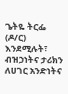ጌትዬ ትርፌ (ዶ/ር) እንደሚሉት፣ ብዝኃነትና ታሪክን ለሀገር አንድነትና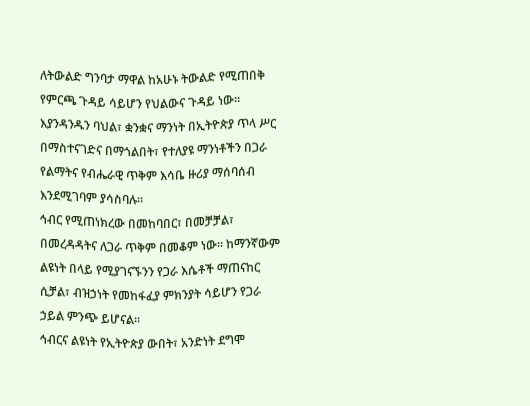ለትውልድ ግንባታ ማዋል ከአሁኑ ትውልድ የሚጠበቅ የምርጫ ጉዳይ ሳይሆን የህልውና ጉዳይ ነው።
እያንዳንዱን ባህል፣ ቋንቋና ማንነት በኢትዮጵያ ጥላ ሥር በማስተናገድና በማጎልበት፣ የተለያዩ ማንነቶችን በጋራ የልማትና የብሔራዊ ጥቅም እሳቤ ዙሪያ ማሰባሰብ እንደሚገባም ያሳስባሉ።
ኅብር የሚጠነክረው በመከባበር፣ በመቻቻል፣ በመረዳዳትና ለጋራ ጥቅም በመቆም ነው። ከማንኛውም ልዩነት በላይ የሚያገናኙንን የጋራ እሴቶች ማጠናከር ሲቻል፣ ብዝኃነት የመከፋፈያ ምክንያት ሳይሆን የጋራ ኃይል ምንጭ ይሆናል።
ኅብርና ልዩነት የኢትዮጵያ ውበት፣ አንድነት ደግሞ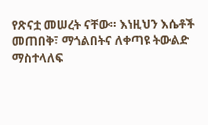የጽናቷ መሠረት ናቸው። እነዚህን እሴቶች መጠበቅ፣ ማጎልበትና ለቀጣዩ ትውልድ ማስተላለፍ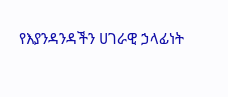የእያንዳንዳችን ሀገራዊ ኃላፊነት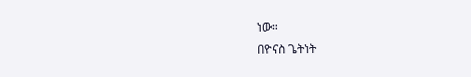ነው።
በዮናስ ጌትነት